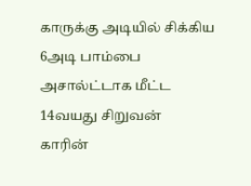காருக்கு அடியில் சிக்கிய 6அடி பாம்பை அசால்ட்டாக மீட்ட 14வயது சிறுவன்
காரின்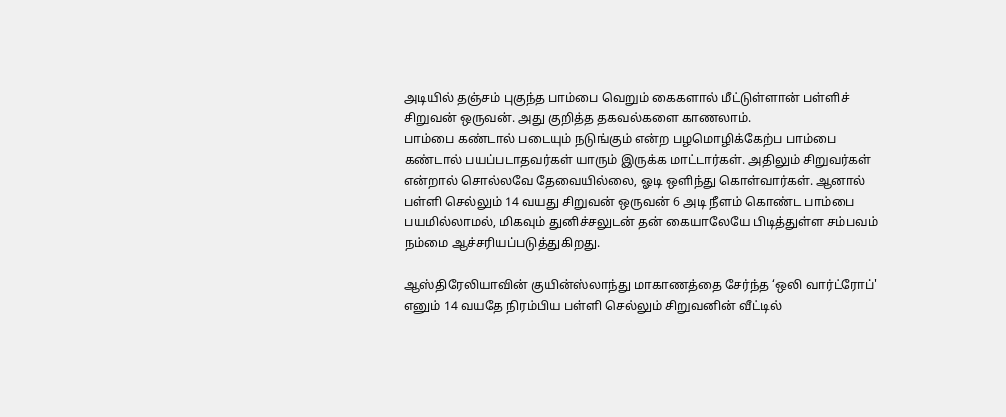அடியில் தஞ்சம் புகுந்த பாம்பை வெறும் கைகளால் மீட்டுள்ளான் பள்ளிச் சிறுவன் ஒருவன். அது குறித்த தகவல்களை காணலாம்.
பாம்பை கண்டால் படையும் நடுங்கும் என்ற பழமொழிக்கேற்ப பாம்பை கண்டால் பயப்படாதவர்கள் யாரும் இருக்க மாட்டார்கள். அதிலும் சிறுவர்கள் என்றால் சொல்லவே தேவையில்லை, ஓடி ஒளிந்து கொள்வார்கள். ஆனால் பள்ளி செல்லும் 14 வயது சிறுவன் ஒருவன் 6 அடி நீளம் கொண்ட பாம்பை பயமில்லாமல், மிகவும் துனிச்சலுடன் தன் கையாலேயே பிடித்துள்ள சம்பவம் நம்மை ஆச்சரியப்படுத்துகிறது.

ஆஸ்திரேலியாவின் குயின்ஸ்லாந்து மாகாணத்தை சேர்ந்த ‘ஒலி வார்ட்ரோப்' எனும் 14 வயதே நிரம்பிய பள்ளி செல்லும் சிறுவனின் வீட்டில்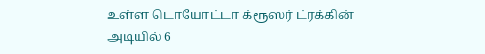உள்ள டொயோட்டா க்ரூஸர் ட்ரக்கின் அடியில் 6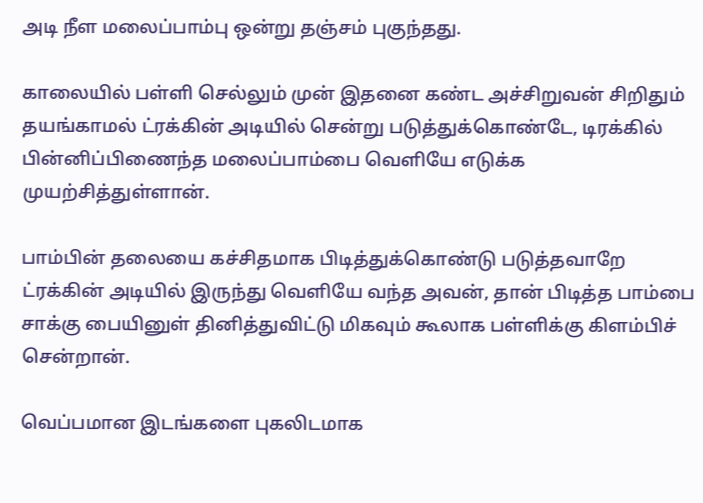அடி நீள மலைப்பாம்பு ஒன்று தஞ்சம் புகுந்தது.

காலையில் பள்ளி செல்லும் முன் இதனை கண்ட அச்சிறுவன் சிறிதும் தயங்காமல் ட்ரக்கின் அடியில் சென்று படுத்துக்கொண்டே, டிரக்கில் பின்னிப்பிணைந்த மலைப்பாம்பை வெளியே எடுக்க முயற்சித்துள்ளான்.

பாம்பின் தலையை கச்சிதமாக பிடித்துக்கொண்டு படுத்தவாறே ட்ரக்கின் அடியில் இருந்து வெளியே வந்த அவன், தான் பிடித்த பாம்பை சாக்கு பையினுள் தினித்துவிட்டு மிகவும் கூலாக பள்ளிக்கு கிளம்பிச் சென்றான்.

வெப்பமான இடங்களை புகலிடமாக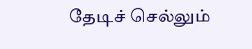தேடிச் செல்லும்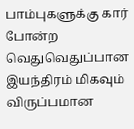பாம்புகளுக்கு கார் போன்ற வெதுவெதுப்பான இயந்திரம் மிகவும் விருப்பமான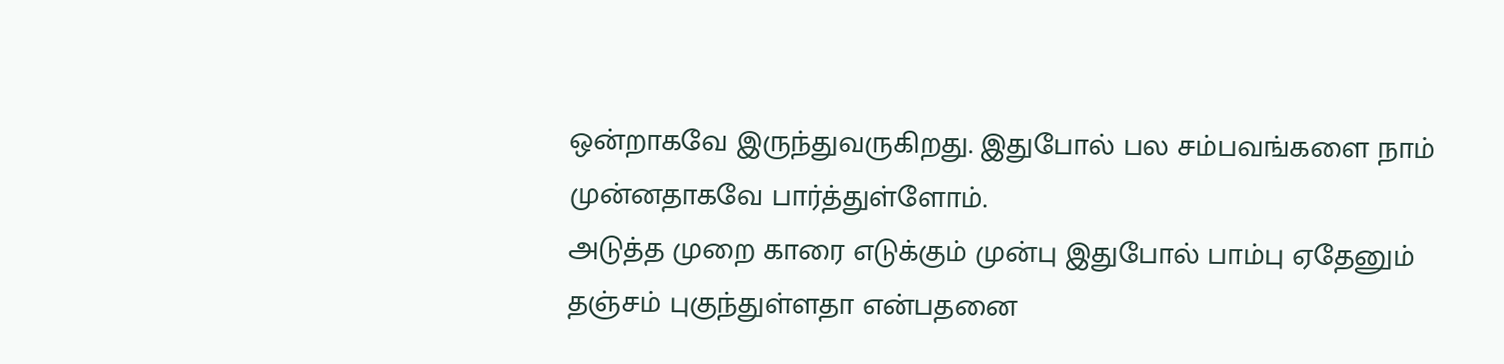ஒன்றாகவே இருந்துவருகிறது. இதுபோல் பல சம்பவங்களை நாம் முன்னதாகவே பார்த்துள்ளோம்.
அடுத்த முறை காரை எடுக்கும் முன்பு இதுபோல் பாம்பு ஏதேனும் தஞ்சம் புகுந்துள்ளதா என்பதனை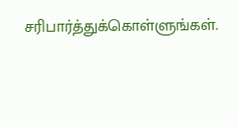சரிபார்த்துக்கொள்ளுங்கள்.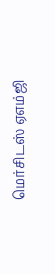மெர்சிடஸ் ஏஎம்ஜி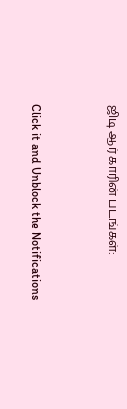ஜிடி ஆர் காரின் படங்கள்:


Click it and Unblock the Notifications